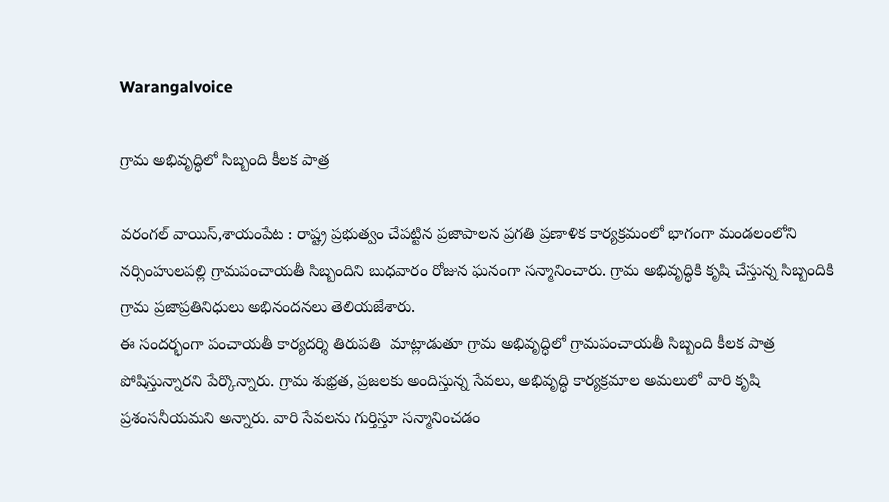Warangalvoice

గ్రామ అభివృద్ధిలో సిబ్బంది కీలక పాత్ర

వరంగల్ వాయిస్,శాయంపేట : రాష్ట్ర ప్రభుత్వం చేపట్టిన ప్రజాపాలన ప్రగతి ప్రణాళిక కార్యక్రమంలో భాగంగా మండలంలోని నర్సింహులపల్లి గ్రామపంచాయతీ సిబ్బందిని బుధవారం రోజున ఘనంగా సన్మానించారు. గ్రామ అభివృద్ధికి కృషి చేస్తున్న సిబ్బందికి గ్రామ ప్రజాప్రతినిధులు అభినందనలు తెలియజేశారు.
ఈ సందర్భంగా పంచాయతీ కార్యదర్శి తిరుపతి  మాట్లాడుతూ గ్రామ అభివృద్ధిలో గ్రామపంచాయతీ సిబ్బంది కీలక పాత్ర పోషిస్తున్నారని పేర్కొన్నారు. గ్రామ శుభ్రత, ప్రజలకు అందిస్తున్న సేవలు, అభివృద్ధి కార్యక్రమాల అమలులో వారి కృషి ప్రశంసనీయమని అన్నారు. వారి సేవలను గుర్తిస్తూ సన్మానించడం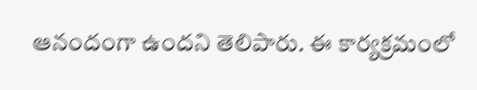ఆనందంగా ఉందని తెలిపారు. ఈ కార్యక్రమంలో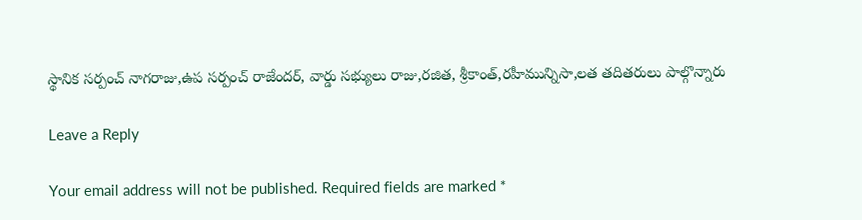స్థానిక సర్పంచ్ నాగరాజు,ఉప సర్పంచ్ రాజేందర్, వార్డు సభ్యులు రాజు,రజిత, శ్రీకాంత్,రహీమున్నిసా,లత తదితరులు పాల్గొన్నారు

Leave a Reply

Your email address will not be published. Required fields are marked *